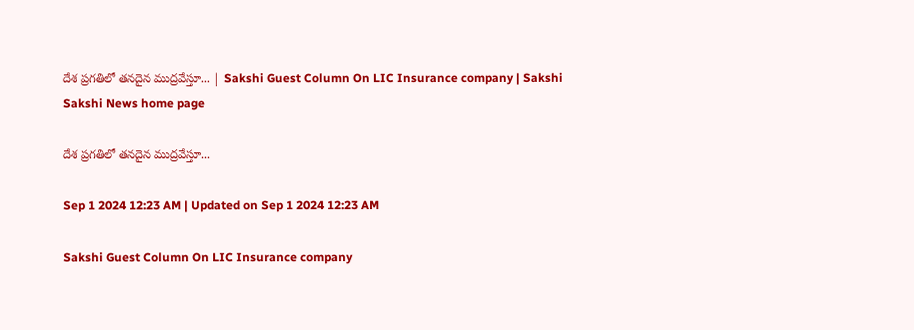దేశ ప్రగతిలో తనదైన ముద్రవేస్తూ... | Sakshi Guest Column On LIC Insurance company | Sakshi
Sakshi News home page

దేశ ప్రగతిలో తనదైన ముద్రవేస్తూ...

Sep 1 2024 12:23 AM | Updated on Sep 1 2024 12:23 AM

Sakshi Guest Column On LIC Insurance company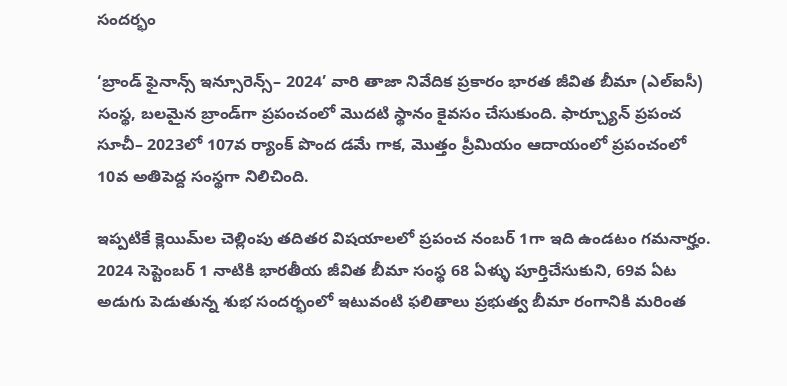సందర్భం

‘బ్రాండ్‌ ఫైనాన్స్‌ ఇన్సూరెన్స్‌– 2024’ వారి తాజా నివేదిక ప్రకారం భారత జీవిత బీమా (ఎల్‌ఐసీ) సంస్థ, బలమైన బ్రాండ్‌గా ప్రపంచంలో మొదటి స్థానం కైవసం చేసుకుంది. ఫార్చ్యూన్‌ ప్రపంచ సూచీ– 2023లో 107వ ర్యాంక్‌ పొంద డమే గాక, మొత్తం ప్రీమియం ఆదాయంలో ప్రపంచంలో 10వ అతిపెద్ద సంస్థగా నిలిచింది.

ఇప్పటికే క్లెయిమ్‌ల చెల్లింపు తదితర విషయాలలో ప్రపంచ నంబర్‌ 1గా ఇది ఉండటం గమనార్హం. 2024 సెప్టెంబర్‌ 1 నాటికి భారతీయ జీవిత బీమా సంస్థ 68 ఏళ్ళు పూర్తిచేసుకుని, 69వ ఏట అడుగు పెడుతున్న శుభ సందర్భంలో ఇటువంటి ఫలితాలు ప్రభుత్వ బీమా రంగానికి మరింత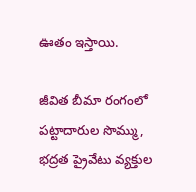ఊతం ఇస్తాయి.

జీవిత బీమా రంగంలో పట్టాదారుల సొమ్ము, భద్రత ప్రైవేటు వ్యక్తుల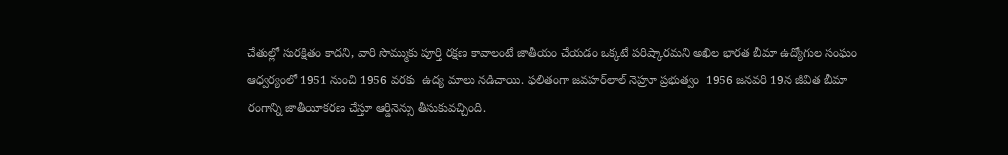చేతుల్లో సురక్షితం కాదని, వారి సొమ్ముకు పూర్తి రక్షణ కావాలంటే జాతీయం చేయడం ఒక్కటే పరిష్కారమని అఖిల భారత బీమా ఉద్యోగుల సంఘం ఆధ్వర్యంలో 1951 నుంచి 1956 వరకు  ఉద్య మాలు నడిచాయి. ఫలితంగా జవహర్‌లాల్‌ నెహ్రూ ప్రభుత్వం  1956 జనవరి 19న జీవిత బీమా రంగాన్ని జాతీయీకరణ చేస్తూ ఆర్డినెన్సు తీసుకువచ్చింది.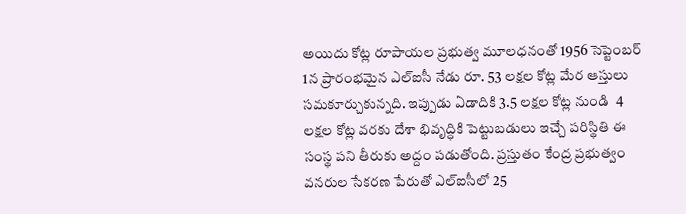అయిదు కోట్ల రూపాయల ప్రభుత్వ మూలధనంతో 1956 సెప్టెంబర్‌ 1న ప్రారంభమైన ఎల్‌ఐసీ నేడు రూ. 53 లక్షల కోట్ల మేర ఆస్తులు సమకూర్చుకున్నది. ఇప్పుడు ఏడాదికి 3.5 లక్షల కోట్ల నుండి  4 లక్షల కోట్ల వరకు దేశా భివృద్ధికి పెట్టుబడులు ఇచ్చే పరిస్థితి ఈ సంస్థ పని తీరుకు అద్దం పడుతోంది. ప్రస్తుతం కేంద్ర ప్రభుత్వం వనరుల సేకరణ పేరుతో ఎల్‌ఐసీలో 25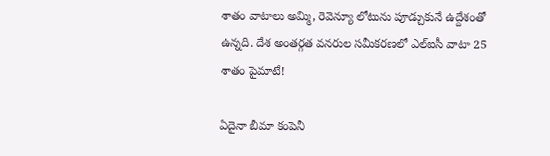శాతం వాటాలు అమ్మి, రెవెన్యూ లోటును పూడ్చుకునే ఉద్దేశంతో ఉన్నది. దేశ అంతర్గత వనరుల సమీకరణలో ఎల్‌ఐసీ వాటా 25 శాతం పైమాటే!

ఏదైనా బీమా కంపెనీ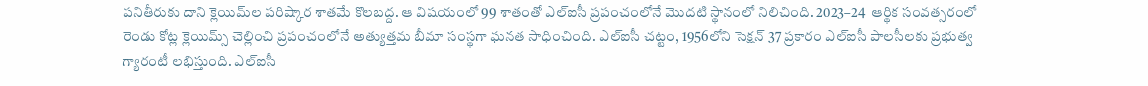పనితీరుకు దాని క్లెయిమ్‌ల పరిష్కార శాతమే కొలబద్ద. ఆ విషయంలో 99 శాతంతో ఎల్‌ఐసీ ప్రపంచంలోనే మొదటి స్థానంలో నిలిచింది. 2023–24  ఆర్థిక సంవత్సరంలో రెండు కోట్ల క్లెయిమ్స్‌ చెల్లించి ప్రపంచంలోనే అత్యుత్తమ బీమా సంస్థగా ఘనత సాధించింది. ఎల్‌ఐసీ చట్టం, 1956లోని సెక్షన్‌ 37 ప్రకారం ఎల్‌ఐసీ పాలసీలకు ప్రభుత్వ గ్యారంటీ లభిస్తుంది. ఎల్‌ఐసీ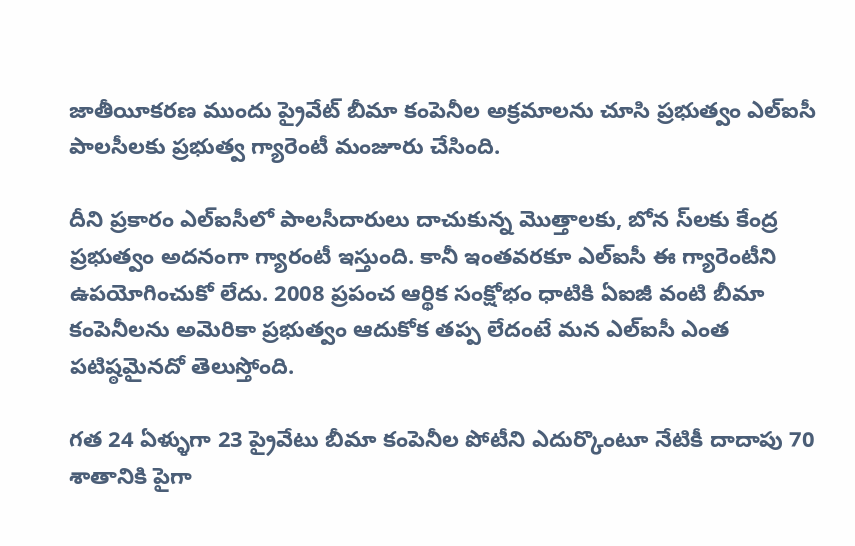జాతీయీకరణ ముందు ప్రైవేట్‌ బీమా కంపెనీల అక్రమాలను చూసి ప్రభుత్వం ఎల్‌ఐసీ పాలసీలకు ప్రభుత్వ గ్యారెంటీ మంజూరు చేసింది.

దీని ప్రకారం ఎల్‌ఐసీలో పాలసీదారులు దాచుకున్న మొత్తాలకు, బోన స్‌లకు కేంద్ర ప్రభుత్వం అదనంగా గ్యారంటీ ఇస్తుంది. కానీ ఇంతవరకూ ఎల్‌ఐసీ ఈ గ్యారెంటీని ఉపయోగించుకో లేదు. 2008 ప్రపంచ ఆర్థిక సంక్షోభం ధాటికి ఏఐజీ వంటి బీమా కంపెనీలను అమెరికా ప్రభుత్వం ఆదుకోక తప్ప లేదంటే మన ఎల్‌ఐసీ ఎంత పటిష్ఠమైనదో తెలుస్తోంది.

గత 24 ఏళ్ళుగా 23 ప్రైవేటు బీమా కంపెనీల పోటీని ఎదుర్కొంటూ నేటికీ దాదాపు 70 శాతానికి పైగా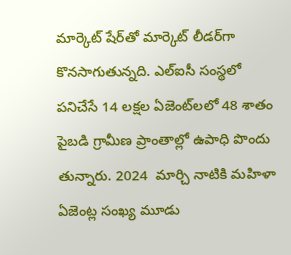మార్కెట్‌ షేర్‌తో మార్కెట్‌ లీడర్‌గా కొనసాగుతున్నది. ఎల్‌ఐసీ సంస్థలో పనిచేసే 14 లక్షల ఏజెంట్‌లలో 48 శాతం పైబడి గ్రామీణ ప్రాంతాల్లో ఉపాధి పొందు తున్నారు. 2024  మార్చి నాటికి మహిళా ఏజెంట్ల సంఖ్య మూడు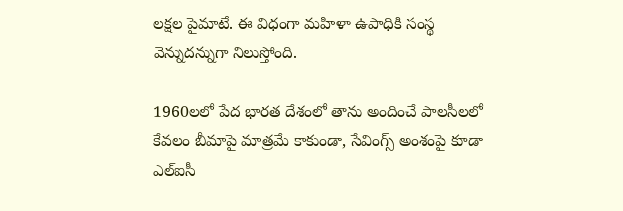లక్షల పైమాటే. ఈ విధంగా మహిళా ఉపాధికి సంస్థ వెన్నుదన్నుగా నిలుస్తోంది.

1960లలో పేద భారత దేశంలో తాను అందించే పాలసీలలో కేవలం బీమాపై మాత్రమే కాకుండా, సేవింగ్స్‌ అంశంపై కూడా ఎల్‌ఐసీ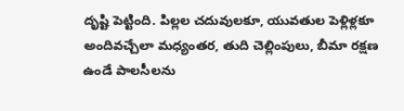దృష్టి పెట్టింది. పిల్లల చదువులకూ, యువతుల పెళ్లిళ్లకూ అందివచ్చేలా మధ్యంతర, తుది చెల్లింపులు, బీమా రక్షణ ఉండే పాలసీలను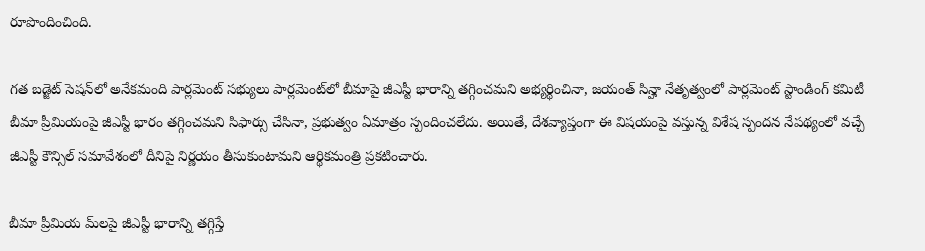రూపొందించింది.

గత బడ్జెట్‌ సెషన్‌లో అనేకమంది పార్లమెంట్‌ సభ్యులు పార్లమెంట్‌లో బీమాపై జీఎస్టీ భారాన్ని తగ్గించమని అభ్యర్థించినా, జయంత్‌ సిన్హా నేతృత్వంలో పార్లమెంట్‌ స్టాండింగ్‌ కమిటీ బీమా ప్రీమియంపై జీఎస్టీ భారం తగ్గించమని సిఫార్సు చేసినా, ప్రభుత్వం ఏమాత్రం స్పందించలేదు. అయితే, దేశవ్యాప్తంగా ఈ విషయంపై వస్తున్న విశేష స్పందన నేపథ్యంలో వచ్చే జీఎస్టీ కౌన్సిల్‌ సమావేశంలో దీనిపై నిర్ణయం తీసుకుంటామని ఆర్థికమంత్రి ప్రకటించారు.

బీమా ప్రీమియ మ్‌లపై జీఎస్టీ భారాన్ని తగ్గిస్తే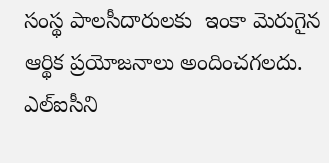సంస్థ పాలసీదారులకు  ఇంకా మెరుగైన ఆర్థిక ప్రయోజనాలు అందించగలదు. ఎల్‌ఐసీని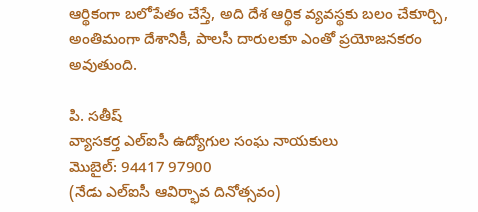ఆర్థికంగా బలోపేతం చేస్తే, అది దేశ ఆర్థిక వ్యవస్థకు బలం చేకూర్చి, అంతిమంగా దేశానికీ, పాలసీ దారులకూ ఎంతో ప్రయోజనకరం అవుతుంది.

పి. సతీష్‌
వ్యాసకర్త ఎల్‌ఐసీ ఉద్యోగుల సంఘ నాయకులు
మొబైల్‌: 94417 97900
(నేడు ఎల్‌ఐసీ ఆవిర్భావ దినోత్సవం)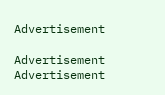Advertisement

Advertisement
Advertisement